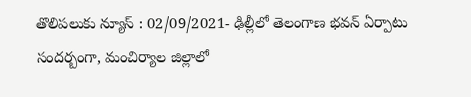తొలిపలుకు న్యూస్ : 02/09/2021- ఢిల్లీలో తెలంగాణ భవన్ ఏర్పాటు సందర్బంగా, మంచిర్యాల జిల్లాలో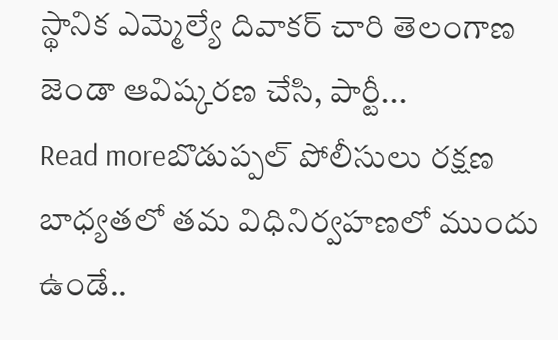స్థానిక ఎమ్మెల్యే దివాకర్ చారి తెలంగాణ జెండా ఆవిష్కరణ చేసి, పార్టీ...
Read moreబొడుప్పల్ పోలీసులు రక్షణ బాధ్యతలో తమ విధినిర్వహణలో ముందు ఉండే..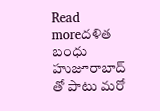Read moreదళిత బంధు హుజూరాబాద్ తో పాటు మరో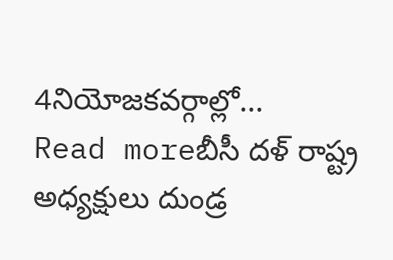4నియోజకవర్గాల్లో...
Read moreబీసీ దళ్ రాష్ట్ర అధ్యక్షులు దుండ్ర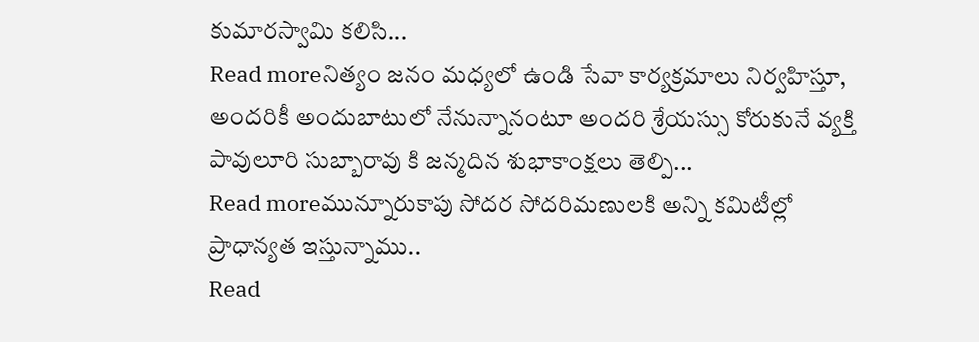కుమారస్వామి కలిసి...
Read moreనిత్యం జనం మధ్యలో ఉండి సేవా కార్యక్రమాలు నిర్వహిస్తూ, అందరికీ అందుబాటులో నేనున్నానంటూ అందరి శ్రేయస్సు కోరుకునే వ్యక్తి పావులూరి సుబ్బారావు కి జన్మదిన శుభాకాంక్షలు తెల్పి...
Read moreమున్నూరుకాపు సోదర సోదరిమణులకి అన్ని కమిటీల్లో ప్రాధాన్యత ఇస్తున్నాము..
Read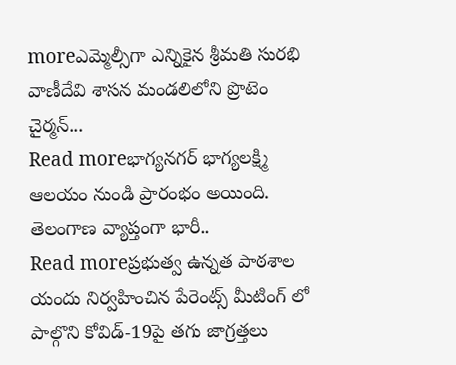moreఎమ్మెల్సీగా ఎన్నికైన శ్రీమతి సురభి వాణీదేవి శాసన మండలిలోని ప్రొటెం చైర్మన్...
Read moreభాగ్యనగర్ భాగ్యలక్ష్మి ఆలయం నుండి ప్రారంభం అయింది. తెలంగాణ వ్యాప్తంగా భారీ..
Read moreప్రభుత్వ ఉన్నత పాఠశాల యందు నిర్వహించిన పేరెంట్స్ మీటింగ్ లో పాల్గొని కోవిడ్-19పై తగు జాగ్రత్తలు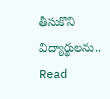తీసుకొని విద్యార్థులను..
Read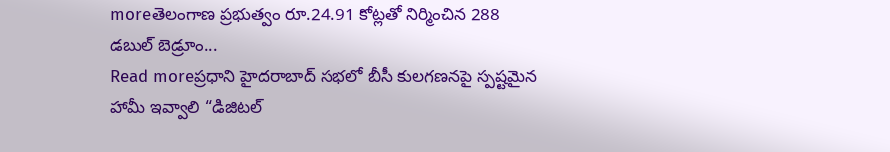moreతెలంగాణ ప్రభుత్వం రూ.24.91 కోట్లతో నిర్మించిన 288 డబుల్ బెడ్రూం...
Read moreప్రధాని హైదరాబాద్ సభలో బీసీ కులగణనపై స్పష్టమైన హామీ ఇవ్వాలి “డిజిటల్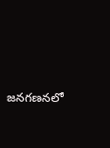జనగణనలో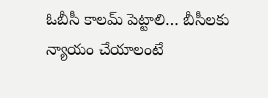ఓబీసీ కాలమ్ పెట్టాలి… బీసీలకు న్యాయం చేయాలంటే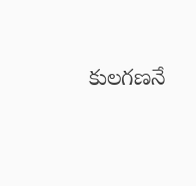కులగణనే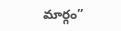మార్గం”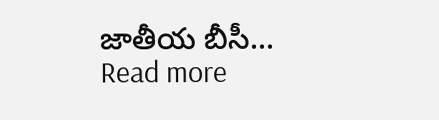జాతీయ బీసీ...
Read more